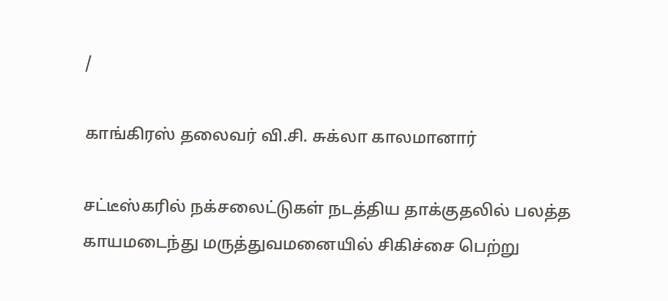/

காங்கிரஸ் தலைவர் வி.சி. சுக்லா காலமானார்

சட்டீஸ்கரில் நக்சலைட்டுகள் நடத்திய தாக்குதலில் பலத்த காயமடைந்து மருத்துவமனையில் சிகிச்சை பெற்று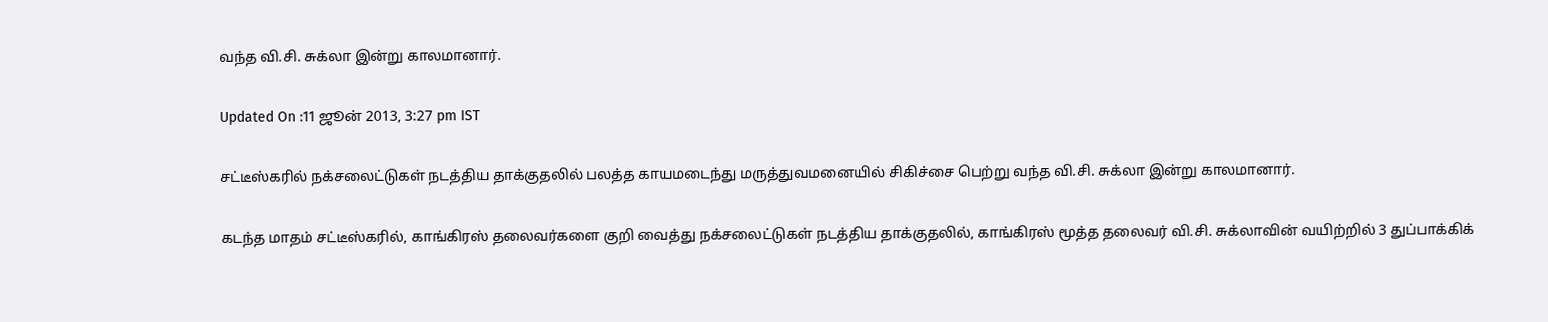வந்த வி.சி. சுக்லா இன்று காலமானார்.

Updated On :11 ஜூன் 2013, 3:27 pm IST

சட்டீஸ்கரில் நக்சலைட்டுகள் நடத்திய தாக்குதலில் பலத்த காயமடைந்து மருத்துவமனையில் சிகிச்சை பெற்று வந்த வி.சி. சுக்லா இன்று காலமானார்.

கடந்த மாதம் சட்டீஸ்கரில், காங்கிரஸ் தலைவர்களை குறி வைத்து நக்சலைட்டுகள் நடத்திய தாக்குதலில், காங்கிரஸ் மூத்த தலைவர் வி.சி. சுக்லாவின் வயிற்றில் 3 துப்பாக்கிக்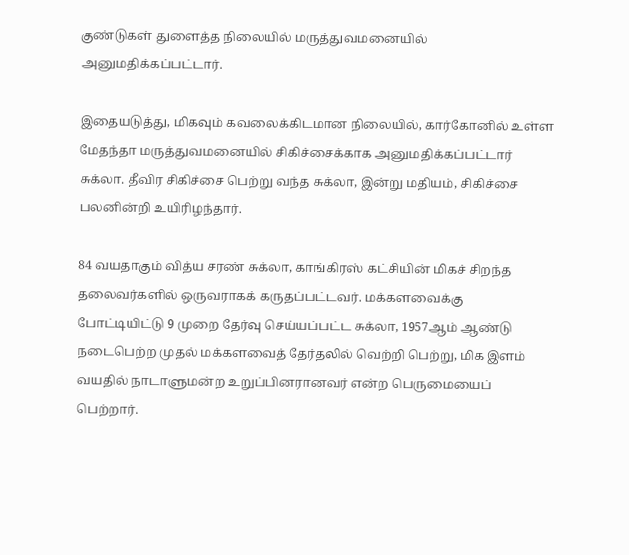குண்டுகள் துளைத்த நிலையில் மருத்துவமனையில் அனுமதிக்கப்பட்டார்.

இதையடுத்து, மிகவும் கவலைக்கிடமான நிலையில், கார்கோனில் உள்ள மேதந்தா மருத்துவமனையில் சிகிச்சைக்காக அனுமதிக்கப்பட்டார் சுக்லா. தீவிர சிகிச்சை பெற்று வந்த சுக்லா, இன்று மதியம், சிகிச்சை பலனின்றி உயிரிழந்தார்.

84 வயதாகும் வித்ய சரண் சுக்லா, காங்கிரஸ் கட்சியின் மிகச் சிறந்த தலைவர்களில் ஒருவராகக் கருதப்பட்டவர். மக்களவைக்கு போட்டியிட்டு 9 முறை தேர்வு செய்யப்பட்ட சுக்லா, 1957ஆம் ஆண்டு நடைபெற்ற முதல் மக்களவைத் தேர்தலில் வெற்றி பெற்று, மிக இளம் வயதில் நாடாளுமன்ற உறுப்பினரானவர் என்ற பெருமையைப் பெற்றார்.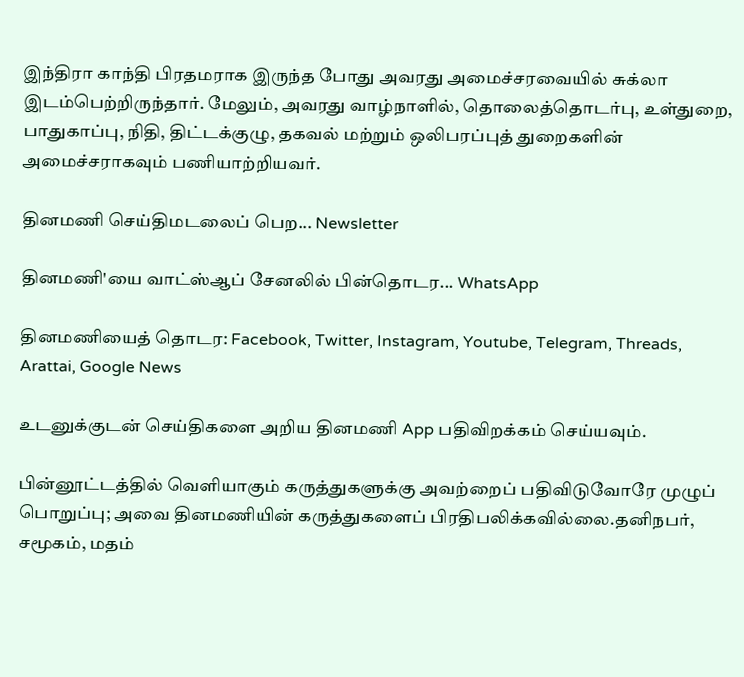இந்திரா காந்தி பிரதமராக இருந்த போது அவரது அமைச்சரவையில் சுக்லா இடம்பெற்றிருந்தார். மேலும், அவரது வாழ்நாளில், தொலைத்தொடர்பு, உள்துறை, பாதுகாப்பு, நிதி, திட்டக்குழு, தகவல் மற்றும் ஒலிபரப்புத் துறைகளின் அமைச்சராகவும் பணியாற்றியவர்.

தினமணி செய்திமடலைப் பெற... Newsletter

தினமணி'யை வாட்ஸ்ஆப் சேனலில் பின்தொடர... WhatsApp

தினமணியைத் தொடர: Facebook, Twitter, Instagram, Youtube, Telegram, Threads, Arattai, Google News

உடனுக்குடன் செய்திகளை அறிய தினமணி App பதிவிறக்கம் செய்யவும்.

பின்னூட்டத்தில் வெளியாகும் கருத்துகளுக்கு அவற்றைப் பதிவிடுவோரே முழுப் பொறுப்பு; அவை தினமணியின் கருத்துகளைப் பிரதிபலிக்கவில்லை.தனிநபர், சமூகம், மதம்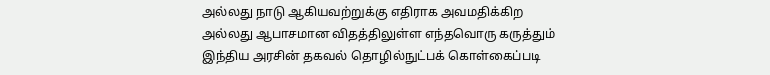அல்லது நாடு ஆகியவற்றுக்கு எதிராக அவமதிக்கிற அல்லது ஆபாசமான விதத்திலுள்ள எந்தவொரு கருத்தும் இந்திய அரசின் தகவல் தொழில்நுட்பக் கொள்கைப்படி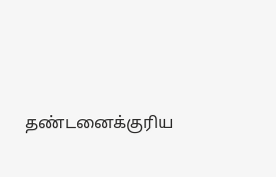தண்டனைக்குரிய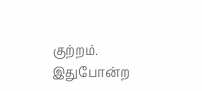குற்றம். இதுபோன்ற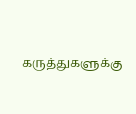கருத்துகளுக்கு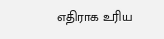எதிராக உரிய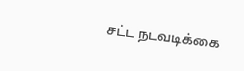சட்ட நடவடிக்கை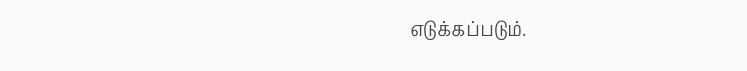எடுக்கப்படும்.